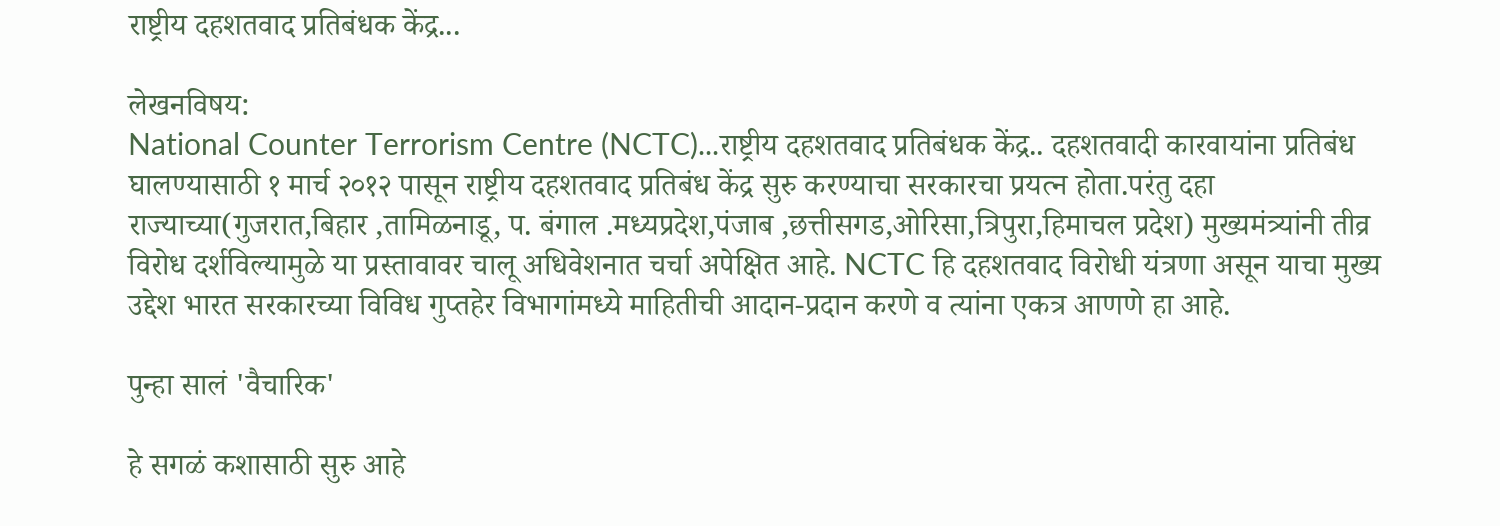राष्ट्रीय दहशतवाद प्रतिबंधक केंद्र...

लेखनविषय:
National Counter Terrorism Centre (NCTC)...राष्ट्रीय दहशतवाद प्रतिबंधक केंद्र.. दहशतवादी कारवायांना प्रतिबंध घालण्यासाठी १ मार्च २०१२ पासून राष्ट्रीय दहशतवाद प्रतिबंध केंद्र सुरु करण्याचा सरकारचा प्रयत्न होता.परंतु दहा राज्याच्या(गुजरात,बिहार ,तामिळनाडू, प. बंगाल .मध्यप्रदेश,पंजाब ,छत्तीसगड,ओरिसा,त्रिपुरा,हिमाचल प्रदेश) मुख्यमंत्र्यांनी तीव्र विरोध दर्शविल्यामुळे या प्रस्तावावर चालू अधिवेशनात चर्चा अपेक्षित आहे. NCTC हि दहशतवाद विरोधी यंत्रणा असून याचा मुख्य उद्देश भारत सरकारच्या विविध गुप्तहेर विभागांमध्ये माहितीची आदान-प्रदान करणे व त्यांना एकत्र आणणे हा आहे.

पुन्हा सालं 'वैचारिक'

हे सगळं कशासाठी सुरु आहे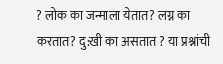? लोक का जन्माला येतात? लग्न का करतात? दु:खी का असतात ? या प्रश्नांची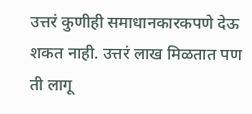उत्तरं कुणीही समाधानकारकपणे देऊ शकत नाही. उत्तरं लाख मिळतात पण ती लागू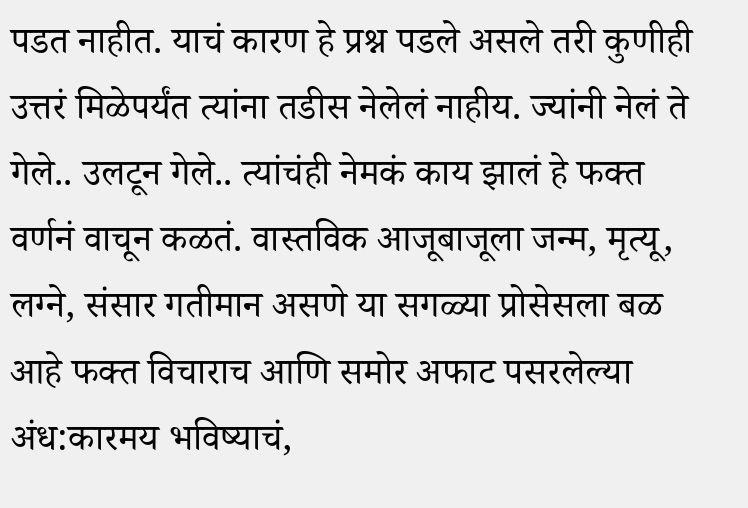पडत नाहीत. याचं कारण हे प्रश्न पडले असले तरी कुणीही उत्तरं मिळेपर्यंत त्यांना तडीस नेलेलं नाहीय. ज्यांनी नेलं ते गेले.. उलटून गेले.. त्यांचंही नेमकं काय झालं हे फक्त वर्णनं वाचून कळतं. वास्तविक आजूबाजूला जन्म, मृत्यू, लग्ने, संसार गतीमान असणे या सगळ्या प्रोसेसला बळ आहे फक्त विचाराच आणि समोर अफाट पसरलेल्या अंध:कारमय भविष्‍याचं,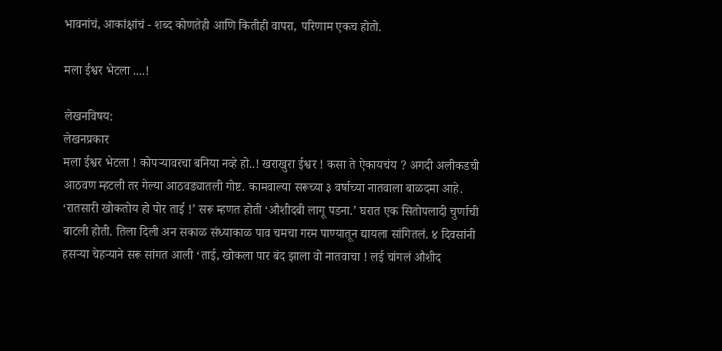भावनांचं, आकांक्षांचं - शब्द कोणतेही आणि कितीही वापरा, परिणाम एकच होतो.

मला ईश्वर भेटला ....!

लेखनविषय:
लेखनप्रकार
मला ईश्वर भेटला ! कोपऱ्यावरचा बनिया नव्हे हो..! खराखुरा ईश्वर ! कसा ते ऐकायचंय ? अगदी अलीकडची आठवण म्हटली तर गेल्या आठवड्यातली गोष्ट. कामवाल्या सरूच्या ३ वर्षाच्या नातवाला बाळदमा आहे. ‘रातसारी खोकतोय हो पोर ताई !’ सरू म्हणत होती ‘औशीदबी लागू पडना.’ घरात एक सितोपलादी चुर्णाची बाटली होती. तिला दिली अन सकाळ संध्याकाळ पाव चमचा गरम पाण्यातून द्यायला सांगितलं. ४ दिवसांनी हसऱ्या चेहऱ्याने सरू सांगत आली ‘ताई, खोकला पार बंद झाला वो नातवाचा ! लई चांगलं औशीद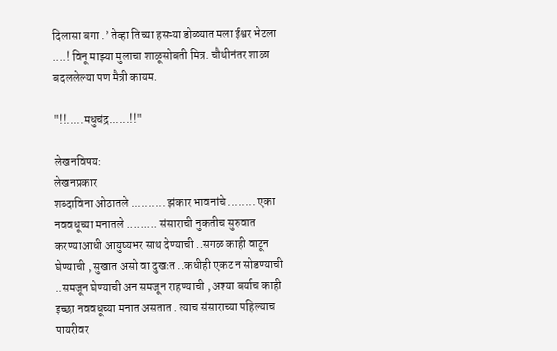दिलासा बगा .’ तेव्हा तिच्या हसऱ्या डोळ्यात मला ईश्वर भेटला ....! विनू माझ्या मुलाचा शाळूसोबती मित्र. चौथीनंतर शाळा बदललेल्या पण मैत्री कायम.

"!!.....मधुचंद्र......!!"

लेखनविषय:
लेखनप्रकार
शब्दाविना ओठातले .......... झंकार भावनांचे ........ एका नववधूच्या मनातले ......... संसाराची नुकतीच सुरुवात करण्याआधी आयुष्यभर साथ देण्याची ..सगळ काही वाटून घेण्याची , सुखात असो वा दुखःत ..कधीही एकट न सोडण्याची ..समजून घेण्याची अन समजून राहण्याची , अश्या बर्याच काही इच्छा नववधूच्या मनात असतात . त्याच संसाराच्या पहिल्याच पायरीवर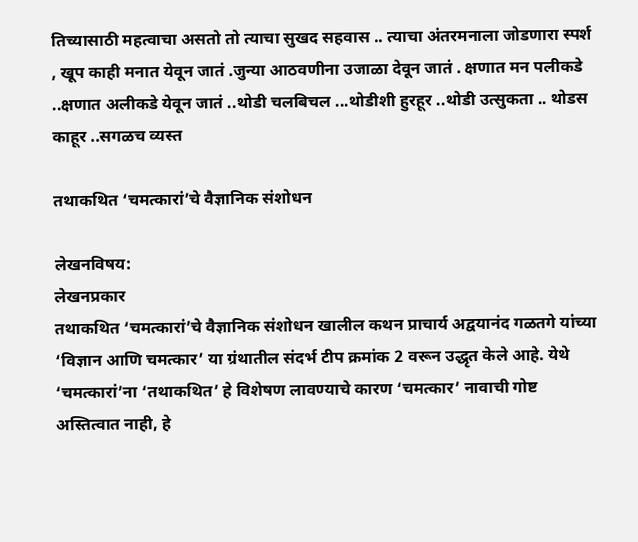तिच्यासाठी महत्वाचा असतो तो त्याचा सुखद सहवास .. त्याचा अंतरमनाला जोडणारा स्पर्श , खूप काही मनात येवून जातं .जुन्या आठवणीना उजाळा देवून जातं . क्षणात मन पलीकडे ..क्षणात अलीकडे येवून जातं ..थोडी चलबिचल ...थोडीशी हुरहूर ..थोडी उत्सुकता .. थोडस काहूर ..सगळच व्यस्त

तथाकथित ‘चमत्कारां’चे वैज्ञानिक संशोधन

लेखनविषय:
लेखनप्रकार
तथाकथित ‘चमत्कारां’चे वैज्ञानिक संशोधन खालील कथन प्राचार्य अद्वयानंद गळतगे यांच्या ‘विज्ञान आणि चमत्कार’ या ग्रंथातील संदर्भ टीप क्रमांक 2 वरून उद्धृत केले आहे. येथे ‘चमत्कारां’ना ‘तथाकथित’ हे विशेषण लावण्याचे कारण ‘चमत्कार’ नावाची गोष्ट अस्तित्वात नाही, हे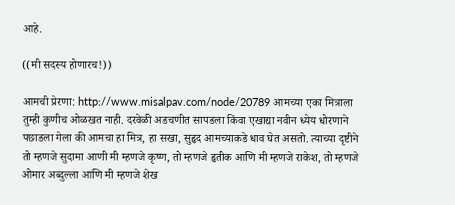आहे.

((मी सदस्य होणारच!))

आमची प्रेरणा: http://www.misalpav.com/node/20789 आमच्या एका मित्राला तुम्ही कुणीच ओळखत नाही. दरवेळी अडचणीत सापडला किंवा एखाद्या नवीन ध्येय धोरणाने पछाडला गेला की आमचा हा मित्र, हा सखा, सुहृद आमच्याकडे धाव घेत असतो. त्याच्या दृष्टीने तो म्हणजे सुदामा आणी मी म्हणजे कृष्ण, तो म्हणजे हृतीक आणि मी म्हणजे राकेश, तो म्हणजे ओमार अब्दुल्ला आणि मी म्हणजे शेख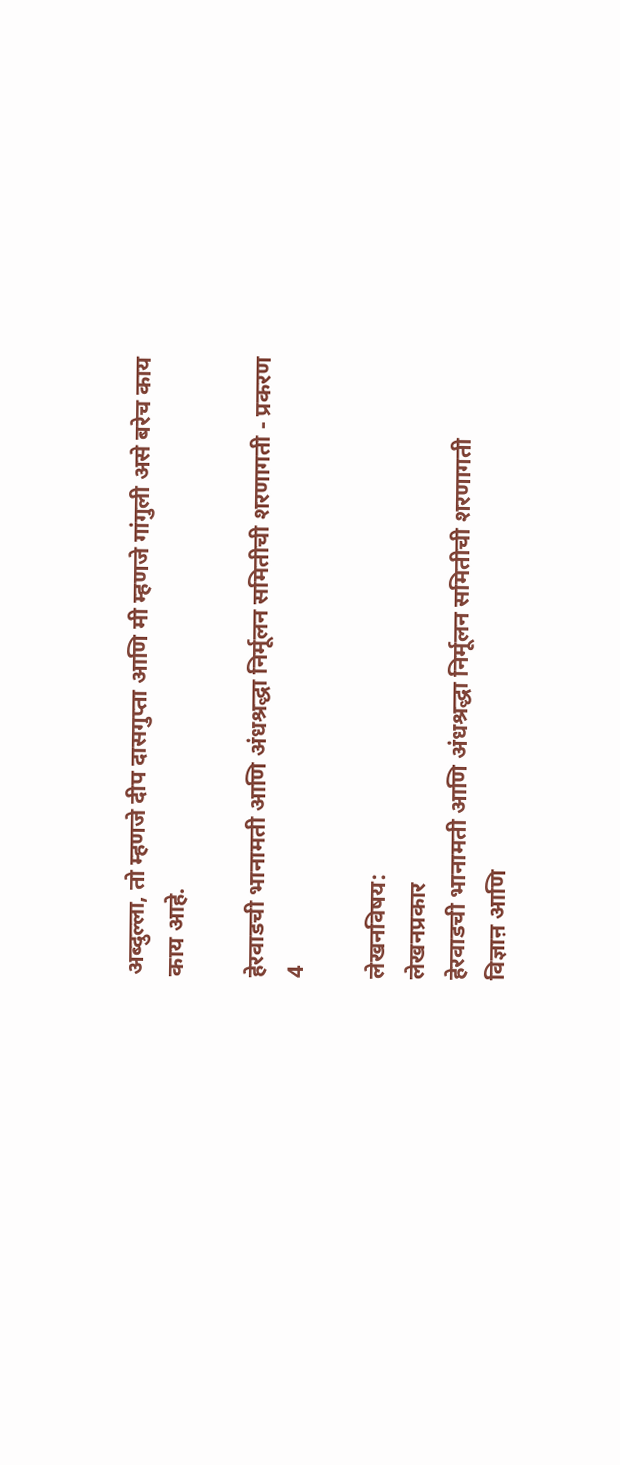अब्दुल्ला, तो म्हणजे दीप दासगुप्ता आणि मी म्हणजे गांगुली असे बरेच काय काय आहे.

हेरवाडची भानामती आणि अंधश्रद्धा निर्मूलन समितीची शरणागती - प्रकरण 4

लेखनविषय:
लेखनप्रकार
हेरवाडची भानामती आणि अंधश्रद्धा निर्मूलन समितीची शरणागती
विज्ञाऩ आणि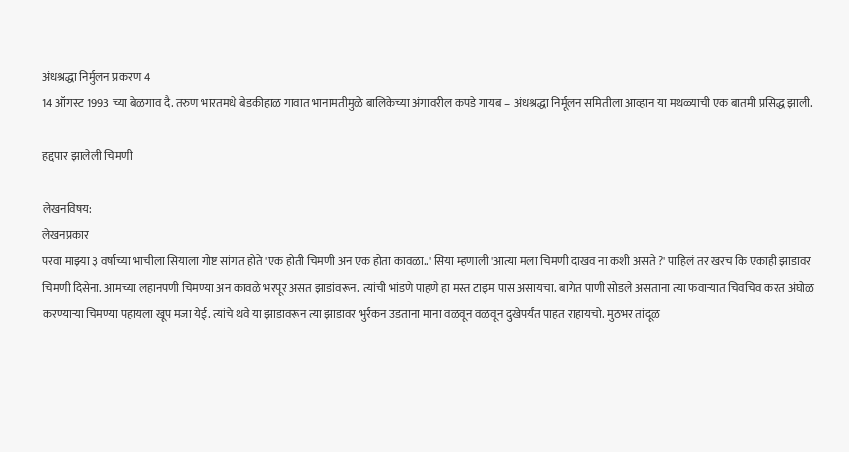अंधश्रद्धा निर्मुलन प्रकरण 4
14 ऑगस्ट 1993 च्या बेळगाव दै. तरुण भारतमधे बेडकीहाळ गावात भानामतीमुळे बालिकेच्या अंगावरील कपडे गायब – अंधश्रद्धा निर्मूलन समितीला आव्हान या मथळ्याची एक बातमी प्रसिद्ध झाली.

हद्दपार झालेली चिमणी

लेखनविषय:
लेखनप्रकार
परवा माझ्या ३ वर्षाच्या भाचीला सियाला गोष्ट सांगत होते 'एक होती चिमणी अन एक होता कावळा..' सिया म्हणाली 'आत्या मला चिमणी दाखव ना कशी असते ?' पाहिलं तर खरच कि एकाही झाडावर चिमणी दिसेना. आमच्या लहानपणी चिमण्या अन कावळे भरपूर असत झाडांवरून. त्यांची भांडणे पाहणे हा मस्त टाइम पास असायचा. बागेत पाणी सोडले असताना त्या फवाऱ्यात चिवचिव करत अंघोळ करण्याऱ्या चिमण्या पहायला खूप मजा येई. त्यांचे थवे या झाडावरून त्या झाडावर भुर्रकन उडताना माना वळवून वळवून दुखेपर्यंत पाहत राहायचो. मुठभर तांदूळ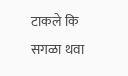टाकले कि सगळा थवा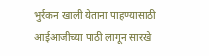भुर्रकन खाली येताना पाहण्यासाठी आईआजीच्या पाठी लागून सारखे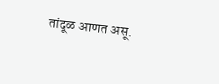तांदूळ आणत असू.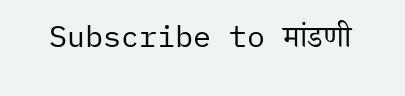Subscribe to मांडणी